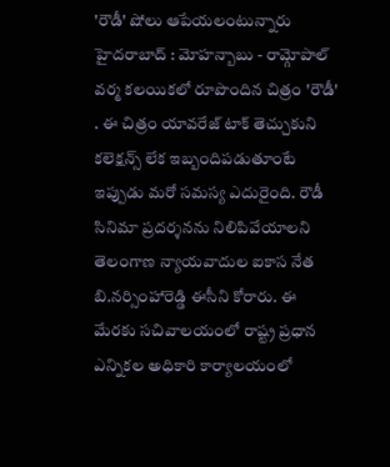'రౌడీ' షోలు ఆపేయలంటున్నారు
హైదరాబాద్ : మోహన్బాబు - రామ్గోపాల్ వర్మ కలయికలో రూపొందిన చిత్రం 'రౌడీ' . ఈ చిత్రం యావరేజ్ టాక్ తెచ్చుకుని కలెక్షన్స్ లేక ఇబ్బందిపడుతూంటే ఇప్పుడు మరో సమస్య ఎదురైంది. రౌడీ సినిమా ప్రదర్శనను నిలిపివేయాలని తెలంగాణ న్యాయవాదుల ఐకాస నేత బి.నర్సింహారెడ్డి ఈసీని కోరారు. ఈ మేరకు సచివాలయంలో రాష్ట్ర ప్రధాన ఎన్నికల అధికారి కార్యాలయంలో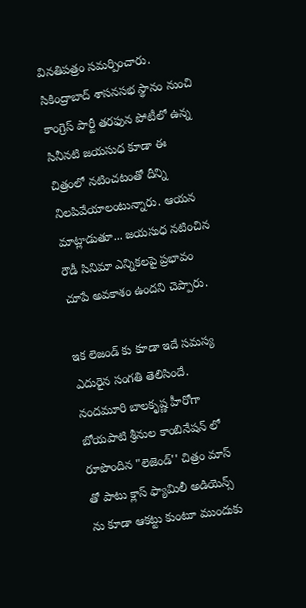వినతిపత్రం సమర్పించారు.
సికింద్రాబాద్ శాసనసభ స్థానం నుంచి కాంగ్రెస్ పార్టీ తరఫున పోటీలో ఉన్న సినీనటి జయసుధ కూడా ఈ చిత్రంలో నటించటంతో దీన్ని నిలపివేయాలంటున్నారు. ఆయన మాట్లాడుతూ... జయసుధ నటించిన రౌడీ సినిమా ఎన్నికలపై ప్రభావం చూపే అవకాశం ఉందని చెప్పారు.

ఇక లెజండ్ కు కూడా ఇదే సమస్య ఎదురైన సంగతి తెలిసిందే. నందమూరి బాలకృష్ణ హీరోగా బోయపాటి శ్రీనుల కాంబినేషన్ లో రూపొందిన "లెజెండ్'' చిత్రం మాస్ తో పాటు క్లాస్ ఫ్యామిలీ అడియెన్స్ ను కూడా ఆకట్టు కుంటూ ముందుకు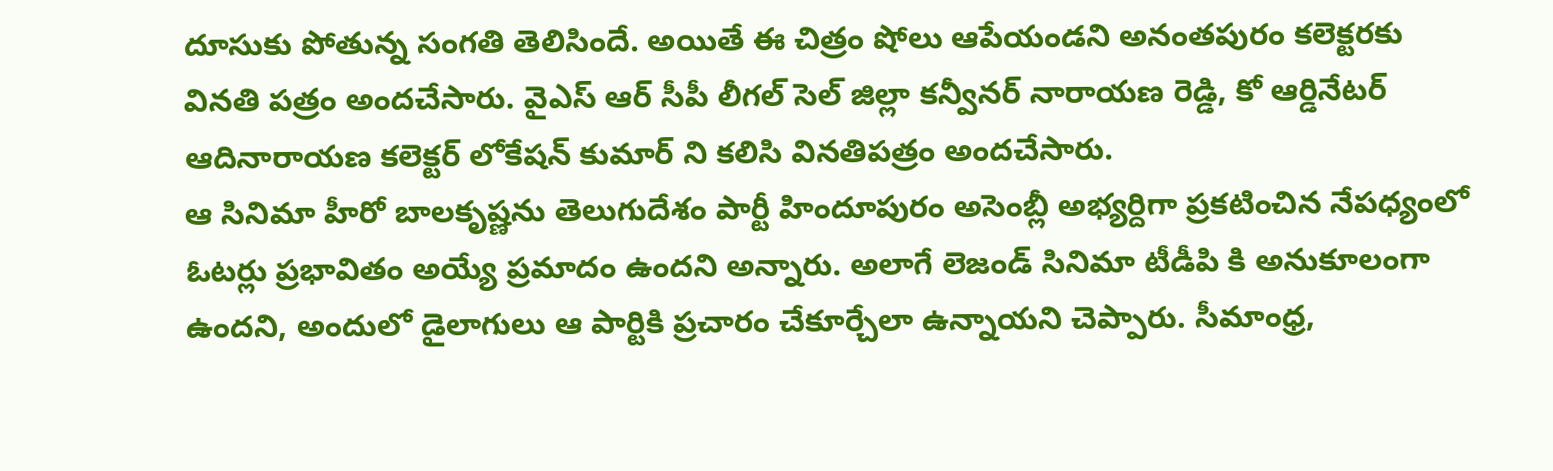దూసుకు పోతున్న సంగతి తెలిసిందే. అయితే ఈ చిత్రం షోలు ఆపేయండని అనంతపురం కలెక్టరకు వినతి పత్రం అందచేసారు. వైఎస్ ఆర్ సీపీ లీగల్ సెల్ జిల్లా కన్వీనర్ నారాయణ రెడ్డి, కో ఆర్డినేటర్ ఆదినారాయణ కలెక్టర్ లోకేషన్ కుమార్ ని కలిసి వినతిపత్రం అందచేసారు.
ఆ సినిమా హీరో బాలకృష్ణను తెలుగుదేశం పార్టీ హిందూపురం అసెంబ్లీ అభ్యర్దిగా ప్రకటించిన నేపధ్యంలో ఓటర్లు ప్రభావితం అయ్యే ప్రమాదం ఉందని అన్నారు. అలాగే లెజండ్ సినిమా టీడీపి కి అనుకూలంగా ఉందని, అందులో డైలాగులు ఆ పార్టికి ప్రచారం చేకూర్చేలా ఉన్నాయని చెప్పారు. సీమాంధ్ర,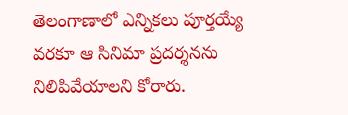తెలంగాణాలో ఎన్నికలు పూర్తయ్యే వరకూ ఆ సినిమా ప్రదర్శనను నిలిపివేయాలని కోరారు.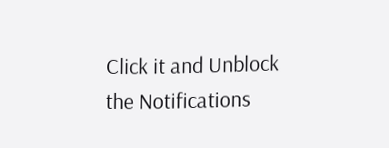Click it and Unblock the Notifications